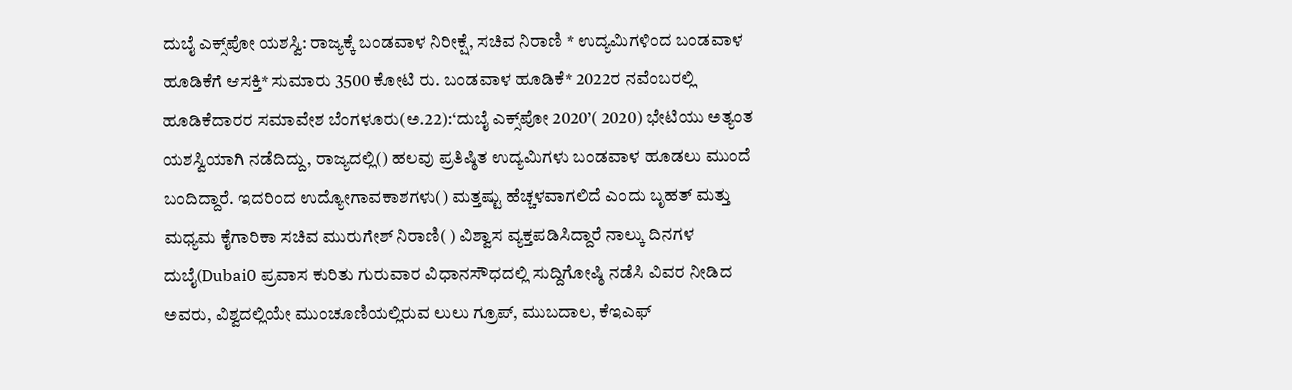ದುಬೈ ಎಕ್ಸ್‌ಪೋ ಯಶಸ್ವಿ: ರಾಜ್ಯಕ್ಕೆ ಬಂಡವಾಳ ನಿರೀಕ್ಷೆ, ಸಚಿವ ನಿರಾಣಿ * ಉದ್ಯಮಿಗಳಿಂದ ಬಂಡವಾಳ ಹೂಡಿಕೆಗೆ ಆಸಕ್ತಿ* ಸುಮಾರು 3500 ಕೋಟಿ ರು. ಬಂಡವಾಳ ಹೂಡಿಕೆ* 2022ರ ನವೆಂಬರಲ್ಲಿ ಹೂಡಿಕೆದಾರರ ಸಮಾವೇಶ ಬೆಂಗಳೂರು(ಅ.22):‘ದುಬೈ ಎಕ್ಸ್‌ಪೋ 2020’( 2020) ಭೇಟಿಯು ಅತ್ಯಂತ ಯಶಸ್ವಿಯಾಗಿ ನಡೆದಿದ್ದು, ರಾಜ್ಯದಲ್ಲಿ() ಹಲವು ಪ್ರತಿಷ್ಠಿತ ಉದ್ಯಮಿಗಳು ಬಂಡವಾಳ ಹೂಡಲು ಮುಂದೆ ಬಂದಿದ್ದಾರೆ. ಇದರಿಂದ ಉದ್ಯೋಗಾವಕಾಶಗಳು() ಮತ್ತಷ್ಟು ಹೆಚ್ಚಳವಾಗಲಿದೆ ಎಂದು ಬೃಹತ್‌ ಮತ್ತು ಮಧ್ಯಮ ಕೈಗಾರಿಕಾ ಸಚಿವ ಮುರುಗೇಶ್‌ ನಿರಾಣಿ( ) ವಿಶ್ವಾಸ ವ್ಯಕ್ತಪಡಿಸಿದ್ದಾರೆ ನಾಲ್ಕು ದಿನಗಳ ದುಬೈ(Dubai0 ಪ್ರವಾಸ ಕುರಿತು ಗುರುವಾರ ವಿಧಾನಸೌಧದಲ್ಲಿ ಸುದ್ದಿಗೋಷ್ಠಿ ನಡೆಸಿ ವಿವರ ನೀಡಿದ ಅವರು, ವಿಶ್ವದಲ್ಲಿಯೇ ಮುಂಚೂಣಿಯಲ್ಲಿರುವ ಲುಲು ಗ್ರೂಪ್‌, ಮುಬದಾಲ, ಕೆಇಎಫ್‌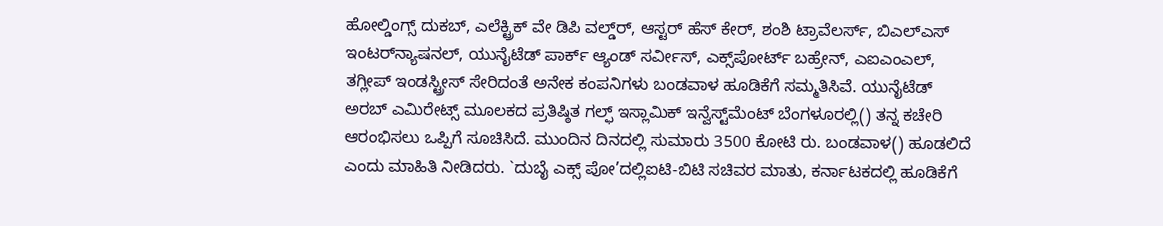ಹೋಲ್ಡಿಂಗ್ಸ್‌ ದುಕಬ್‌, ಎಲೆಕ್ಟ್ರಿಕ್‌ ವೇ ಡಿಪಿ ವಲ್ಡ್‌ರ್‍, ಆಸ್ಟರ್‌ ಹೆಸ್‌ ಕೇರ್‌, ಶಂಶಿ ಟ್ರಾವೆಲರ್ಸ್‌, ಬಿಎಲ್‌ಎಸ್‌ ಇಂಟರ್‌ನ್ಯಾಷನಲ್‌, ಯುನೈಟೆಡ್‌ ಪಾರ್ಕ್ ಆ್ಯಂಡ್‌ ಸರ್ವೀಸ್‌, ಎಕ್ಸ್‌ಪೋರ್ಟ್‌ ಬಹ್ರೇನ್‌, ಎಐಎಂಎಲ್‌, ತಗ್ಲೀಪ್‌ ಇಂಡಸ್ಟ್ರೀಸ್‌ ಸೇರಿದಂತೆ ಅನೇಕ ಕಂಪನಿಗಳು ಬಂಡವಾಳ ಹೂಡಿಕೆಗೆ ಸಮ್ಮತಿಸಿವೆ. ಯುನೈಟೆಡ್‌ ಅರಬ್‌ ಎಮಿರೇಟ್ಸ್‌ ಮೂಲಕದ ಪ್ರತಿಷ್ಠಿತ ಗಲ್ಫ್‌ ಇಸ್ಲಾಮಿಕ್‌ ಇನ್ವೆಸ್ಟ್‌ಮೆಂಟ್‌ ಬೆಂಗಳೂರಲ್ಲಿ() ತನ್ನ ಕಚೇರಿ ಆರಂಭಿಸಲು ಒಪ್ಪಿಗೆ ಸೂಚಿಸಿದೆ. ಮುಂದಿನ ದಿನದಲ್ಲಿ ಸುಮಾರು 3500 ಕೋಟಿ ರು. ಬಂಡವಾಳ() ಹೂಡಲಿದೆ ಎಂದು ಮಾಹಿತಿ ನೀಡಿದರು. `ದುಬೈ ಎಕ್ಸ್ ಪೋ’ದಲ್ಲಿಐಟಿ-ಬಿಟಿ ಸಚಿವರ ಮಾತು, ಕರ್ನಾಟಕದಲ್ಲಿ ಹೂಡಿಕೆಗೆ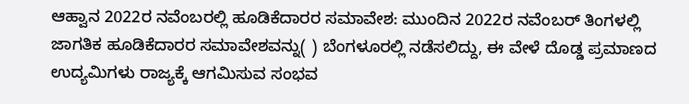ಆಹ್ವಾನ 2022ರ ನವೆಂಬರಲ್ಲಿ ಹೂಡಿಕೆದಾರರ ಸಮಾವೇಶ: ಮುಂದಿನ 2022ರ ನವೆಂಬರ್‌ ತಿಂಗಳಲ್ಲಿ ಜಾಗತಿಕ ಹೂಡಿಕೆದಾರರ ಸಮಾವೇಶವನ್ನು( ) ಬೆಂಗಳೂರಲ್ಲಿ ನಡೆಸಲಿದ್ದು, ಈ ವೇಳೆ ದೊಡ್ಡ ಪ್ರಮಾಣದ ಉದ್ಯಮಿಗಳು ರಾಜ್ಯಕ್ಕೆ ಆಗಮಿಸುವ ಸಂಭವ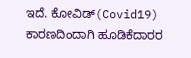ಇದೆ. ಕೋವಿಡ್‌(Covid19) ಕಾರಣದಿಂದಾಗಿ ಹೂಡಿಕೆದಾರರ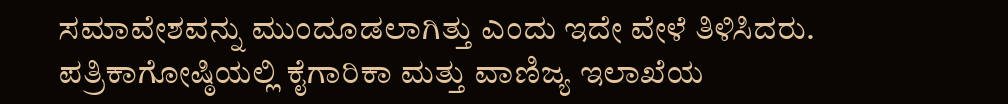ಸಮಾವೇಶವನ್ನು ಮುಂದೂಡಲಾಗಿತ್ತು ಎಂದು ಇದೇ ವೇಳೆ ತಿಳಿಸಿದರು. ಪತ್ರಿಕಾಗೋಷ್ಠಿಯಲ್ಲಿ ಕೈಗಾರಿಕಾ ಮತ್ತು ವಾಣಿಜ್ಯ ಇಲಾಖೆಯ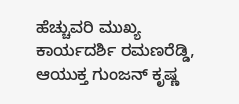ಹೆಚ್ಚುವರಿ ಮುಖ್ಯ ಕಾರ್ಯದರ್ಶಿ ರಮಣರೆಡ್ಡಿ, ಆಯುಕ್ತ ಗುಂಜನ್‌ ಕೃಷ್ಣ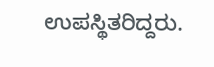ಉಪಸ್ಥಿತರಿದ್ದರು.